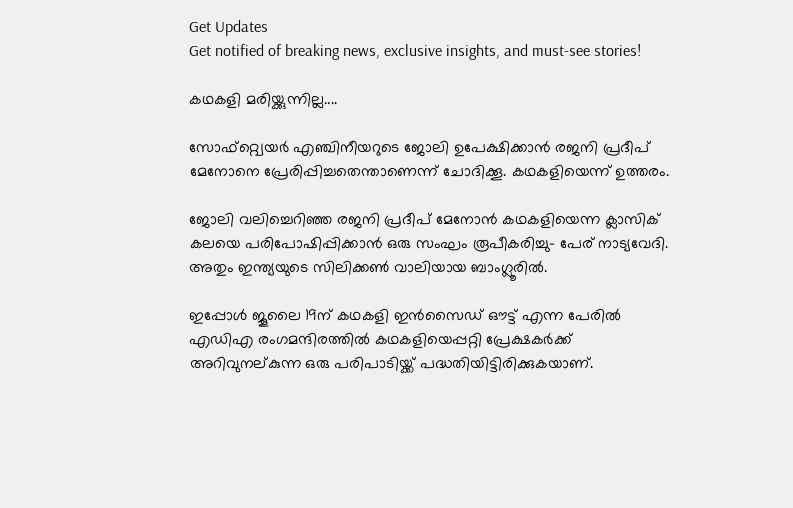Get Updates
Get notified of breaking news, exclusive insights, and must-see stories!

കഥകളി മരിയ്ക്കുന്നില്ല....

സോഫ്റ്റ്വെയര്‍ എഞ്ചിനീയറുടെ ജോലി ഉപേക്ഷിക്കാന്‍ രജനി പ്രദീപ് മേനോനെ പ്രേരിപ്പിച്ചതെന്താണെന്ന് ചോദിക്കൂ. കഥകളിയെന്ന് ഉത്തരം.

ജോലി വലിച്ചെറിഞ്ഞ രജനി പ്രദീപ് മേനോന്‍ കഥകളിയെന്ന ക്ലാസിക് കലയെ പരിപോഷിപ്പിക്കാന്‍ ഒരു സംഘം രൂപീകരിച്ചു- പേര് നാട്യവേദി. അതും ഇന്ത്യയുടെ സിലിക്കണ്‍ വാലിയായ ബാംഗ്ലൂരില്‍.

ഇപ്പോള്‍ ജൂലൈ 19ന് കഥകളി ഇന്‍സൈഡ് ഔട്ട് എന്ന പേരില്‍ എഡിഎ രംഗമന്ദിരത്തില്‍ കഥകളിയെപ്പറ്റി പ്രേക്ഷകര്‍ക്ക് അറിവുനല്കുന്ന ഒരു പരിപാടിയ്ക്ക് പദ്ധതിയിട്ടിരിക്കുകയാണ്.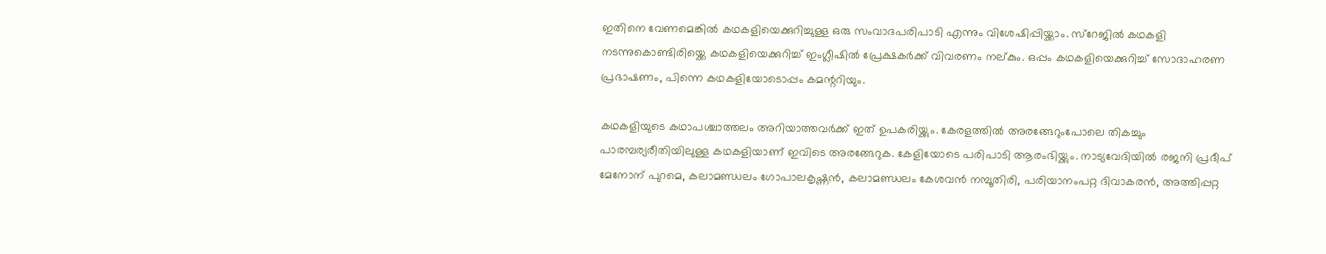ഇതിനെ വേണമെങ്കില്‍ കഥകളിയെക്കുറിച്ചുള്ള ഒരു സംവാദപരിപാടി എന്നും വിശേഷിപ്പിയ്ക്കാം. സ്റേജില്‍ കഥകളി നടന്നുകൊണ്ടിരിയ്ക്കെ കഥകളിയെക്കുറിച്ച് ഇംഗ്ലീഷില്‍ പ്രേക്ഷകര്‍ക്ക് വിവരണം നല്കും. ഒപ്പം കഥകളിയെക്കുറിച്ച് സോദാഹരണ പ്രഭാഷണം, പിന്നെ കഥകളിയോടൊപ്പം കമന്ററിയും.

കഥകളിയുടെ കഥാപശ്ചാത്തലം അറിയാത്തവര്‍ക്ക് ഇത് ഉപകരിയ്ക്കും. കേരളത്തില്‍ അരങ്ങേറുംപോലെ തികച്ചും പാരമ്പര്യരീതിയിലുള്ള കഥകളിയാണ് ഇവിടെ അരങ്ങേറുക. കേളിയോടെ പരിപാടി ആരംഭിയ്ക്കും. നാട്യവേദിയില്‍ രജനി പ്രദീപ് മേനോന് പുറമെ, കലാമണ്ഡലം ഗോപാലകൃഷ്ണന്‍, കലാമണ്ഡലം കേശവന്‍ നമ്പൂതിരി, പരിയാനംപറ്റ ദിവാകരന്‍, അത്തിപ്പറ്റ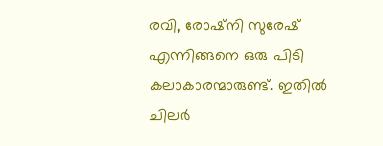രവി, രോഷ്നി സുരേഷ് എന്നിങ്ങനെ ഒരു പിടി കലാകാരന്മാരുണ്ട്. ഇതില്‍ ചിലര്‍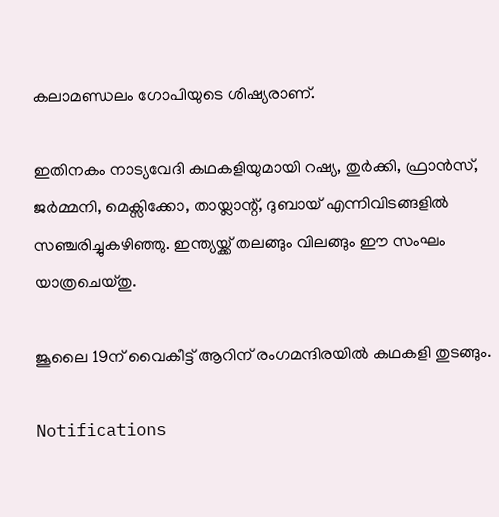കലാമണ്ഡലം ഗോപിയുടെ ശിഷ്യരാണ്.

ഇതിനകം നാട്യവേദി കഥകളിയുമായി റഷ്യ, തുര്‍ക്കി, ഫ്രാന്‍സ്, ജര്‍മ്മനി, മെക്സിക്കോ, തായ്ലാന്റ്, ദുബായ് എന്നിവിടങ്ങളില്‍ സഞ്ചരിച്ചുകഴിഞ്ഞു. ഇന്ത്യയ്ക്ക് തലങ്ങും വിലങ്ങും ഈ സംഘം യാത്രചെയ്തു.

ജൂലൈ 19ന് വൈകീട്ട് ആറിന് രംഗമന്ദിരയില്‍ കഥകളി തുടങ്ങും.

Notifications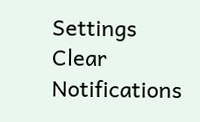Settings
Clear Notifications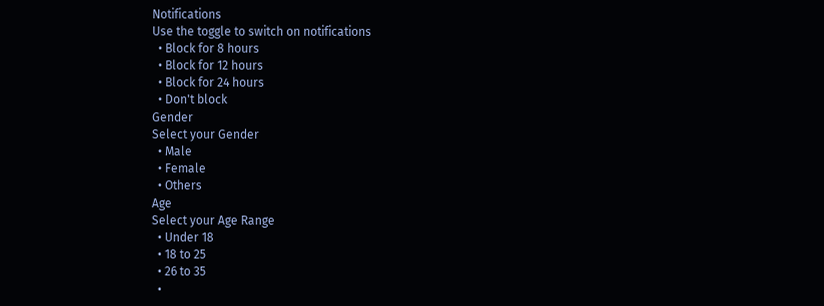Notifications
Use the toggle to switch on notifications
  • Block for 8 hours
  • Block for 12 hours
  • Block for 24 hours
  • Don't block
Gender
Select your Gender
  • Male
  • Female
  • Others
Age
Select your Age Range
  • Under 18
  • 18 to 25
  • 26 to 35
  •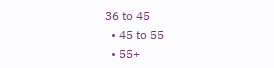36 to 45
  • 45 to 55
  • 55+